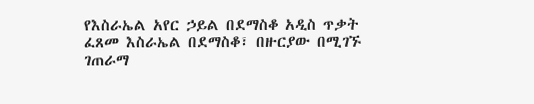የእስራኤል አየር ኃይል በደማስቆ አዲስ ጥቃት ፈጸመ እስራኤል በደማስቆ፣ በዙርያው በሚገኙ ገጠራማ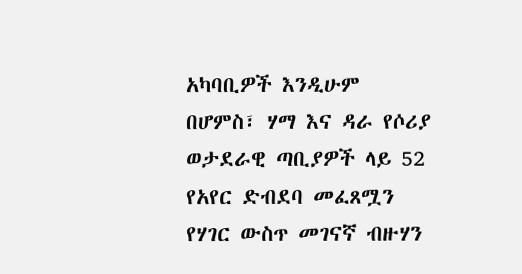አካባቢዎች እንዲሁም በሆምስ፣ ሃማ እና ዳራ የሶሪያ ወታደራዊ ጣቢያዎች ላይ 52 የአየር ድብደባ መፈጸሟን የሃገር ውስጥ መገናኛ ብዙሃን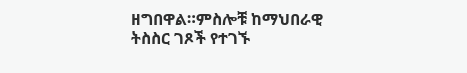ዘግበዋል።ምስሎቹ ከማህበራዊ ትስስር ገጾች የተገኙ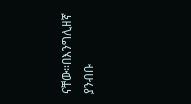ናቸው።በእንግሊዘኛ ያንብቡ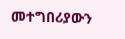መተግበሪያውን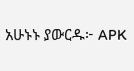አሁኑኑ ያውርዱ፦ APK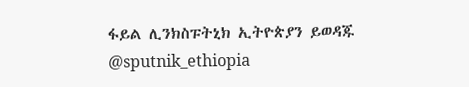ፋይል ሊንክስፑትኒክ ኢትዮጵያን ይወዳጁ @sputnik_ethiopia